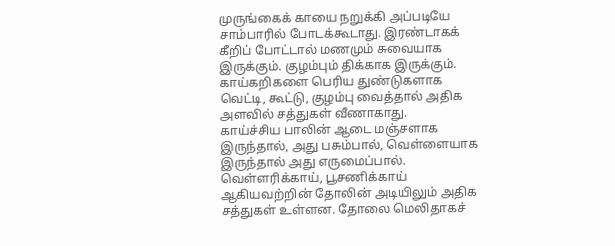முருங்கைக் காயை நறுக்கி அப்படியே சாம்பாரில் போடக்கூடாது. இரண்டாகக் கீறிப் போட்டால் மணமும் சுவையாக இருக்கும். குழம்பும் திக்காக இருக்கும்.
காய்கறிகளை பெரிய துண்டுகளாக வெட்டி, கூட்டு, குழம்பு வைத்தால் அதிக அளவில் சத்துகள் வீணாகாது.
காய்ச்சிய பாலின் ஆடை மஞ்சளாக இருந்தால், அது பசும்பால், வெள்ளையாக இருந்தால் அது எருமைப்பால்.
வெள்ளரிக்காய், பூசணிக்காய் ஆகியவற்றின் தோலின் அடியிலும் அதிக சத்துகள் உள்ளன. தோலை மெலிதாகச்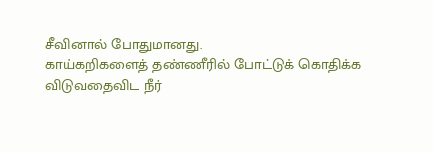சீவினால் போதுமானது.
காய்கறிகளைத் தண்ணீரில் போட்டுக் கொதிக்க விடுவதைவிட நீர்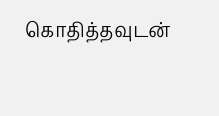கொதித்தவுடன்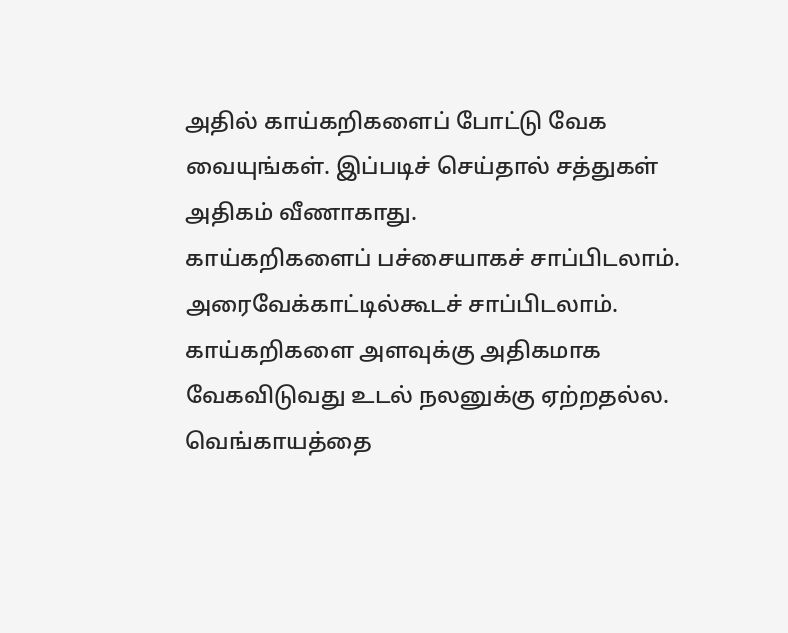அதில் காய்கறிகளைப் போட்டு வேக வையுங்கள். இப்படிச் செய்தால் சத்துகள் அதிகம் வீணாகாது.
காய்கறிகளைப் பச்சையாகச் சாப்பிடலாம். அரைவேக்காட்டில்கூடச் சாப்பிடலாம். காய்கறிகளை அளவுக்கு அதிகமாக வேகவிடுவது உடல் நலனுக்கு ஏற்றதல்ல.
வெங்காயத்தை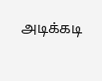அடிக்கடி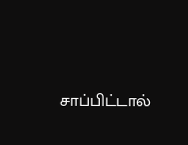சாப்பிட்டால்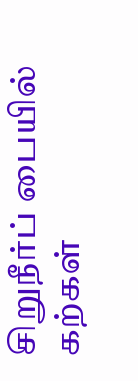சிறுநீர்ப் பையில் கற்கள்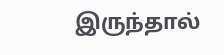இருந்தால்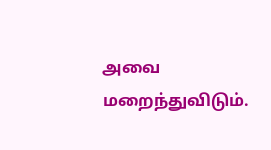அவை மறைந்துவிடும்.